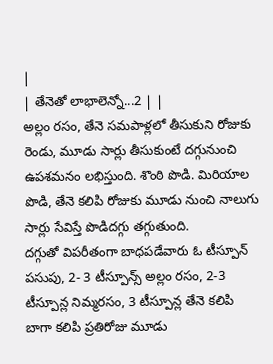|
| తేనెతో లాభాలెన్నో...2 | |
అల్లం రసం, తేనె సమపాళ్లలో తీసుకుని రోజుకు రెండు, మూడు సార్లు తీసుకుంటే దగ్గునుంచి ఉపశమనం లభిస్తుంది. శొంఠి పొడి. మిరియాల పొడి, తేనె కలిపి రోజుకు మూడు నుంచి నాలుగు సార్లు సేవిస్తే పొడిదగ్గు తగ్గుతుంది.
దగ్గుతో విపరీతంగా బాధపడేవారు ఓ టీస్పూన్ పసుపు, 2- 3 టీస్పూన్స్ అల్లం రసం, 2-3 టీస్పూన్ల నిమ్మరసం, 3 టీస్పూన్ల తేనె కలిపి బాగా కలిపి ప్రతిరోజు మూడు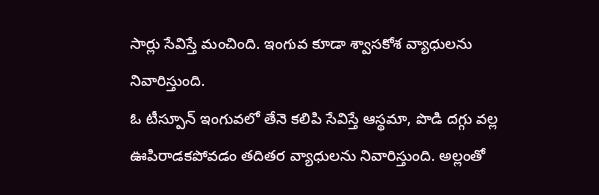సార్లు సేవిస్తే మంచింది. ఇంగువ కూడా శ్వాసకోశ వ్యాధులను నివారిస్తుంది.
ఓ టీస్పూన్ ఇంగువలో తేనె కలిపి సేవిస్తే ఆస్థమా, పొడి దగ్గు వల్ల ఊపిరాడకపోవడం తదితర వ్యాధులను నివారిస్తుంది. అల్లంతో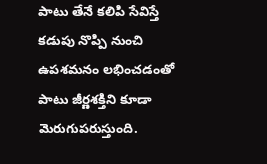పాటు తేనే కలిపి సేవిస్తే కడుపు నొప్పి నుంచి ఉపశమనం లభించడంతో పాటు జీర్ణశక్తిని కూడా మెరుగుపరుస్తుంది.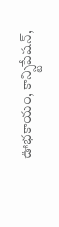ఊభకాయం, కాన్స్టిపేషన్,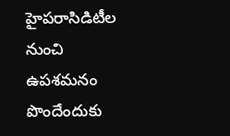హైపరాసిడిటీల నుంచి ఉపశమనం పొందేందుకు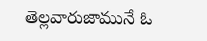తెల్లవారుజామునే ఓ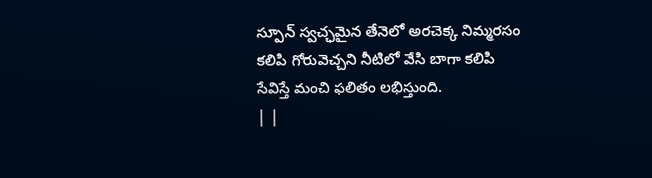స్పూన్ స్వచ్ఛమైన తేనెలో అరచెక్క నిమ్మరసం కలిపి గోరువెచ్చని నీటిలో వేసి బాగా కలిపి సేవిస్తే మంచి ఫలితం లభిస్తుంది.
| |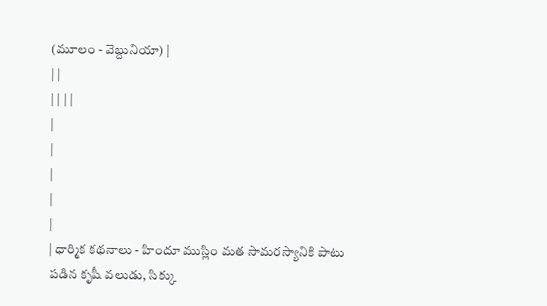(మూలం - వెబ్దునియా) |
| |
| | | |
|
|
|
|
|
| ధార్మిక కథనాలు - హిందూ ముస్లిం మత సామరస్యానికి పాటు పడిన కృషీ వలుడు, సిక్కు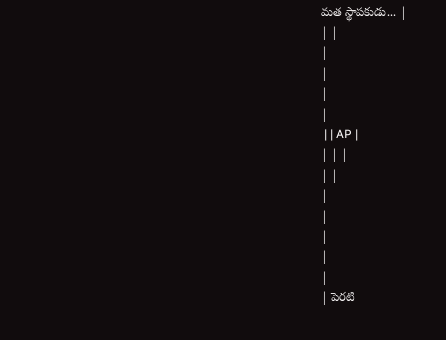మత స్థాపకుడు... |
| |
|
|
|
|
 | | AP |
| | |
| |
|
|
|
|
|
| పెరటి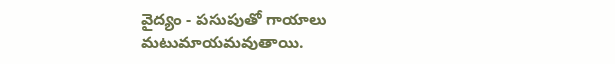వైద్యం - పసుపుతో గాయాలు మటుమాయమవుతాయి.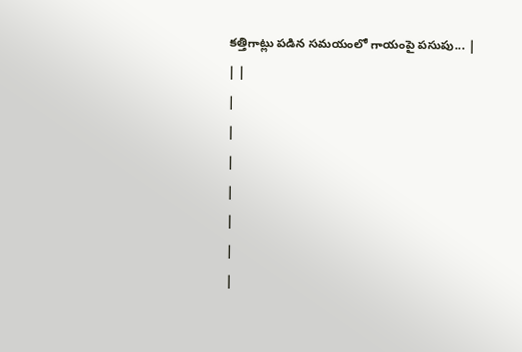కత్తిగాట్లు పడిన సమయంలో గాయంపై పసుపు... |
| |
|
|
|
|
|
|
|